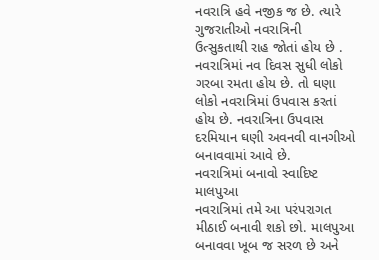નવરાત્રિ હવે નજીક જ છે. ત્યારે ગુજરાતીઓ નવરાત્રિની ઉત્સુકતાથી રાહ જોતાં હોય છે . નવરાત્રિમાં નવ દિવસ સુધી લોકો ગરબા રમતા હોય છે. તો ઘણા લોકો નવરાત્રિમાં ઉપવાસ કરતાં હોય છે. નવરાત્રિના ઉપવાસ દરમિયાન ઘણી અવનવી વાનગીઓ બનાવવામાં આવે છે.
નવરાત્રિમાં બનાવો સ્વાદિષ્ટ માલપુઆ
નવરાત્રિમાં તમે આ પરંપરાગત મીઠાઈ બનાવી શકો છો. માલપુઆ બનાવવા ખૂબ જ સરળ છે અને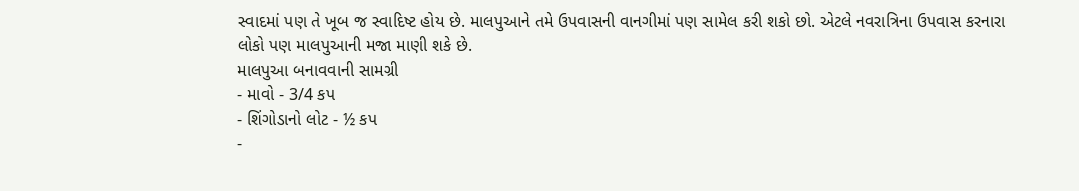સ્વાદમાં પણ તે ખૂબ જ સ્વાદિષ્ટ હોય છે. માલપુઆને તમે ઉપવાસની વાનગીમાં પણ સામેલ કરી શકો છો. એટલે નવરાત્રિના ઉપવાસ કરનારા લોકો પણ માલપુઆની મજા માણી શકે છે.
માલપુઆ બનાવવાની સામગ્રી
- માવો - 3/4 કપ
- શિંગોડાનો લોટ - ½ કપ
-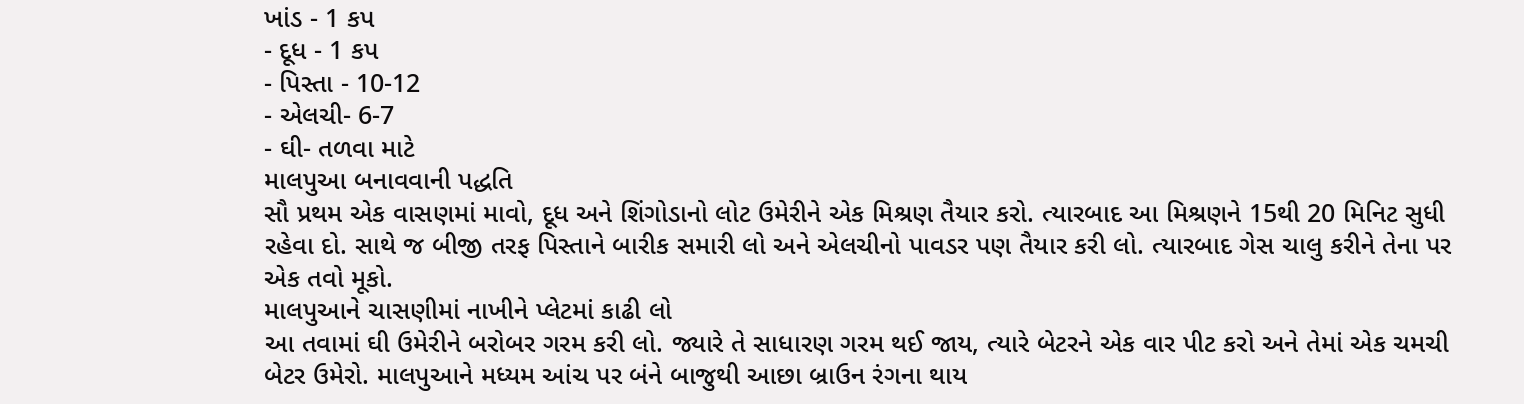ખાંડ - 1 કપ
- દૂધ - 1 કપ
- પિસ્તા - 10-12
- એલચી- 6-7
- ઘી- તળવા માટે
માલપુઆ બનાવવાની પદ્ધતિ
સૌ પ્રથમ એક વાસણમાં માવો, દૂધ અને શિંગોડાનો લોટ ઉમેરીને એક મિશ્રણ તૈયાર કરો. ત્યારબાદ આ મિશ્રણને 15થી 20 મિનિટ સુધી રહેવા દો. સાથે જ બીજી તરફ પિસ્તાને બારીક સમારી લો અને એલચીનો પાવડર પણ તૈયાર કરી લો. ત્યારબાદ ગેસ ચાલુ કરીને તેના પર એક તવો મૂકો.
માલપુઆને ચાસણીમાં નાખીને પ્લેટમાં કાઢી લો
આ તવામાં ઘી ઉમેરીને બરોબર ગરમ કરી લો. જ્યારે તે સાધારણ ગરમ થઈ જાય, ત્યારે બેટરને એક વાર પીટ કરો અને તેમાં એક ચમચી બેટર ઉમેરો. માલપુઆને મધ્યમ આંચ પર બંને બાજુથી આછા બ્રાઉન રંગના થાય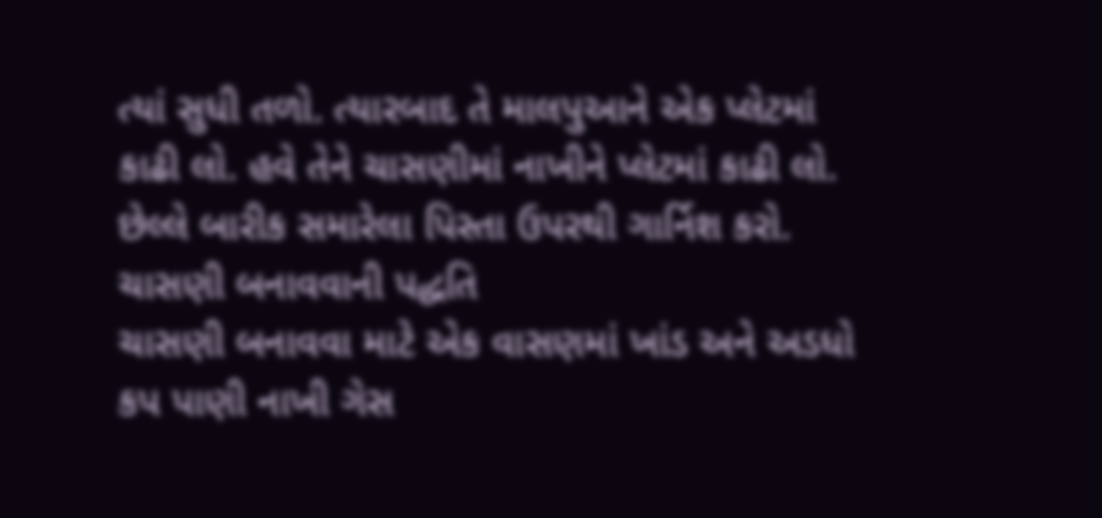ત્યાં સુધી તળો. ત્યારબાદ તે માલપુઆને એક પ્લેટમાં કાઢી લો. હવે તેને ચાસણીમાં નાખીને પ્લેટમાં કાઢી લો. છેલ્લે બારીક સમારેલા પિસ્તા ઉપરથી ગાર્નિશ કરો.
ચાસણી બનાવવાની પદ્ધતિ
ચાસણી બનાવવા માટે એક વાસણમાં ખાંડ અને અડધો કપ પાણી નાખી ગેસ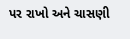પર રાખો અને ચાસણી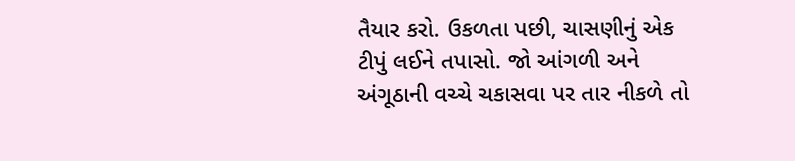તૈયાર કરો. ઉકળતા પછી, ચાસણીનું એક ટીપું લઈને તપાસો. જો આંગળી અને અંગૂઠાની વચ્ચે ચકાસવા પર તાર નીકળે તો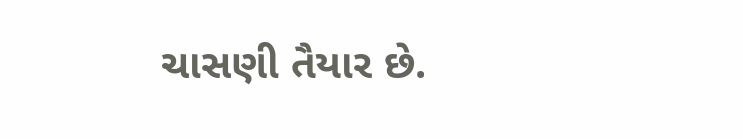ચાસણી તૈયાર છે.